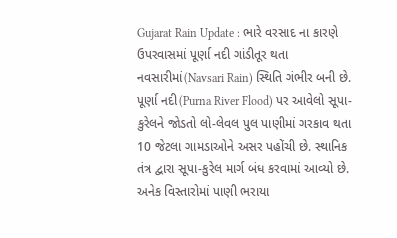Gujarat Rain Update : ભારે વરસાદ ના કારણે ઉપરવાસમાં પૂર્ણા નદી ગાંડીતૂર થતા નવસારીમાં(Navsari Rain) સ્થિતિ ગંભીર બની છે. પૂર્ણા નદી(Purna River Flood) પર આવેલો સૂપા-કુરેલને જોડતો લો-લેવલ પુલ પાણીમાં ગરકાવ થતા 10 જેટલા ગામડાઓને અસર પહોંચી છે. સ્થાનિક તંત્ર દ્વારા સૂપા-કુરેલ માર્ગ બંધ કરવામાં આવ્યો છે.
અનેક વિસ્તારોમાં પાણી ભરાયા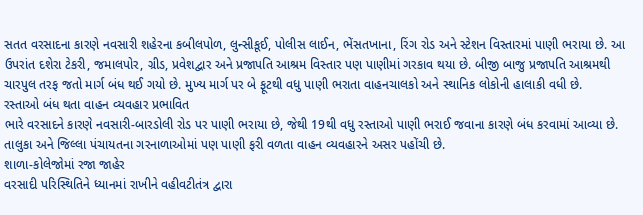સતત વરસાદના કારણે નવસારી શહેરના કબીલપોળ, લુન્સીકૂઈ, પોલીસ લાઈન, ભેંસતખાના, રિંગ રોડ અને સ્ટેશન વિસ્તારમાં પાણી ભરાયા છે. આ ઉપરાંત દશેરા ટેકરી, જમાલપોર, ગ્રીડ, પ્રવેશદ્વાર અને પ્રજાપતિ આશ્રમ વિસ્તાર પણ પાણીમાં ગરકાવ થયા છે. બીજી બાજુ પ્રજાપતિ આશ્રમથી ચારપુલ તરફ જતો માર્ગ બંધ થઈ ગયો છે. મુખ્ય માર્ગ પર બે ફૂટથી વધુ પાણી ભરાતા વાહનચાલકો અને સ્થાનિક લોકોની હાલાકી વધી છે.
રસ્તાઓ બંધ થતા વાહન વ્યવહાર પ્રભાવિત
ભારે વરસાદને કારણે નવસારી-બારડોલી રોડ પર પાણી ભરાયા છે, જેથી 19થી વધુ રસ્તાઓ પાણી ભરાઈ જવાના કારણે બંધ કરવામાં આવ્યા છે. તાલુકા અને જિલ્લા પંચાયતના ગરનાળાઓમાં પણ પાણી ફરી વળતા વાહન વ્યવહારને અસર પહોંચી છે.
શાળા-કોલેજોમાં રજા જાહેર
વરસાદી પરિસ્થિતિને ધ્યાનમાં રાખીને વહીવટીતંત્ર દ્વારા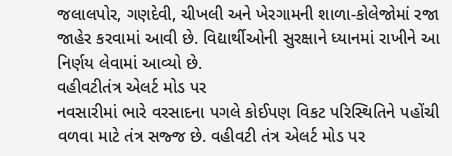જલાલપોર, ગણદેવી, ચીખલી અને ખેરગામની શાળા-કોલેજોમાં રજા જાહેર કરવામાં આવી છે. વિદ્યાર્થીઓની સુરક્ષાને ધ્યાનમાં રાખીને આ નિર્ણય લેવામાં આવ્યો છે.
વહીવટીતંત્ર એલર્ટ મોડ પર
નવસારીમાં ભારે વરસાદના પગલે કોઈપણ વિકટ પરિસ્થિતિને પહોંચી વળવા માટે તંત્ર સજ્જ છે. વહીવટી તંત્ર એલર્ટ મોડ પર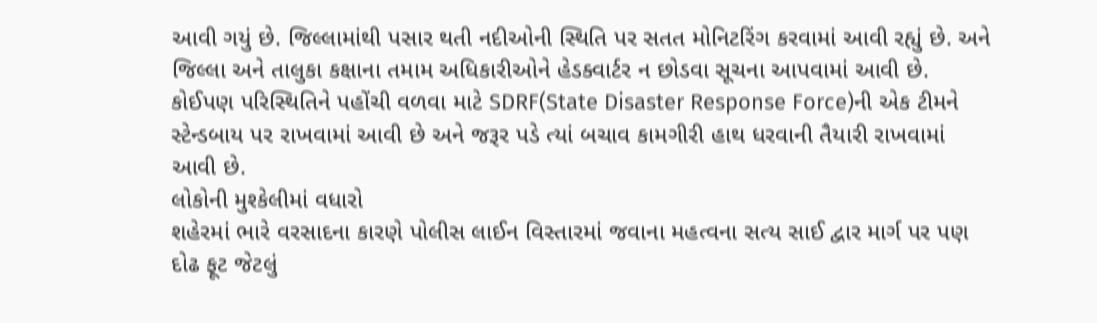આવી ગયું છે. જિલ્લામાંથી પસાર થતી નદીઓની સ્થિતિ પર સતત મોનિટરિંગ કરવામાં આવી રહ્યું છે. અને જિલ્લા અને તાલુકા કક્ષાના તમામ અધિકારીઓને હેડક્વાર્ટર ન છોડવા સૂચના આપવામાં આવી છે. કોઈપણ પરિસ્થિતિને પહોંચી વળવા માટે SDRF(State Disaster Response Force)ની એક ટીમને સ્ટેન્ડબાય પર રાખવામાં આવી છે અને જરૂર પડે ત્યાં બચાવ કામગીરી હાથ ધરવાની તૈયારી રાખવામાં આવી છે.
લોકોની મુશ્કેલીમાં વધારો
શહેરમાં ભારે વરસાદના કારણે પોલીસ લાઈન વિસ્તારમાં જવાના મહત્વના સત્ય સાઈ દ્વાર માર્ગ પર પણ દોઢ ફૂટ જેટલું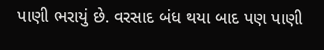પાણી ભરાયું છે. વરસાદ બંધ થયા બાદ પણ પાણી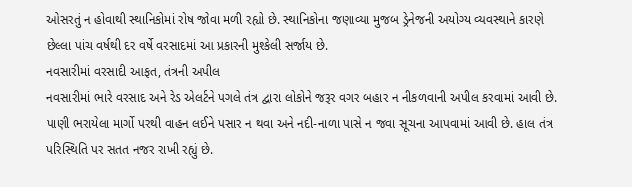ઓસરતું ન હોવાથી સ્થાનિકોમાં રોષ જોવા મળી રહ્યો છે. સ્થાનિકોના જણાવ્યા મુજબ ડ્રેનેજની અયોગ્ય વ્યવસ્થાને કારણે છેલ્લા પાંચ વર્ષથી દર વર્ષે વરસાદમાં આ પ્રકારની મુશ્કેલી સર્જાય છે.
નવસારીમાં વરસાદી આફત, તંત્રની અપીલ
નવસારીમાં ભારે વરસાદ અને રેડ એલર્ટને પગલે તંત્ર દ્વારા લોકોને જરૂર વગર બહાર ન નીકળવાની અપીલ કરવામાં આવી છે. પાણી ભરાયેલા માર્ગો પરથી વાહન લઈને પસાર ન થવા અને નદી-નાળા પાસે ન જવા સૂચના આપવામાં આવી છે. હાલ તંત્ર પરિસ્થિતિ પર સતત નજર રાખી રહ્યું છે.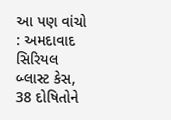આ પણ વાંચો : અમદાવાદ સિરિયલ બ્લાસ્ટ કેસ, 38 દોષિતોને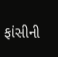ફાંસીની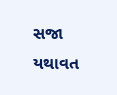સજા યથાવત